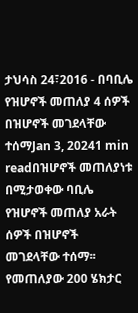ታህሳስ 24፣2016 - በባቢሌ የዝሆኖች መጠለያ 4 ሰዎች በዝሆኖች መገደላቸው ተሰማJan 3, 20241 min readበዝሆኖች መጠለያነቱ በሚታወቀው ባቢሌ የዝሆኖች መጠለያ አራት ሰዎች በዝሆኖች መገደላቸው ተሰማ፡፡የመጠለያው 200 ሄክታር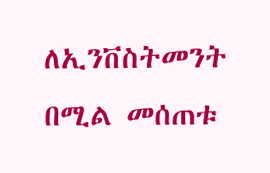ለኢንቨስትመንት በሚል መሰጠቱ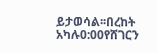ይታወሳል፡፡በረከት አካሉ0:00የሸገርን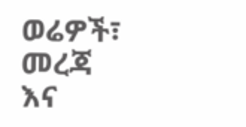ወሬዎች፣ መረጃ እና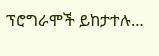ፕሮግራሞች ይከታተሉ…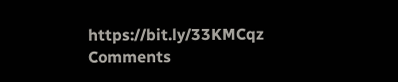https://bit.ly/33KMCqz
Comments